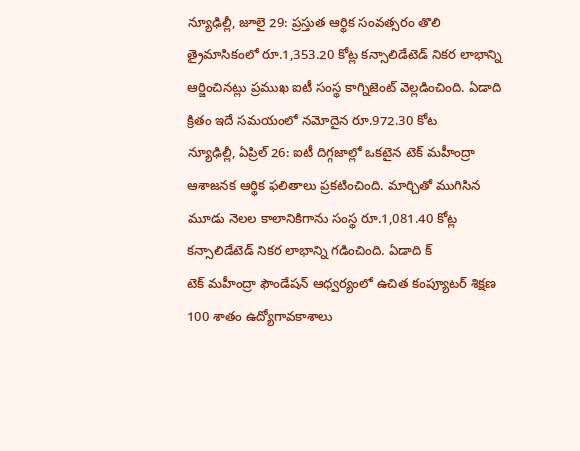న్యూఢిల్లీ, జూలై 29: ప్రస్తుత ఆర్థిక సంవత్సరం తొలి త్రైమాసికంలో రూ.1,353.20 కోట్ల కన్సాలిడేటెడ్ నికర లాభాన్ని ఆర్జించినట్లు ప్రముఖ ఐటీ సంస్థ కాగ్నిజెంట్ వెల్లడించింది. ఏడాది క్రితం ఇదే సమయంలో నమోదైన రూ.972.30 కోట
న్యూఢిల్లీ, ఏప్రిల్ 26: ఐటీ దిగ్గజాల్లో ఒకటైన టెక్ మహీంద్రా ఆశాజనక ఆర్థిక ఫలితాలు ప్రకటించింది. మార్చితో ముగిసిన మూడు నెలల కాలానికిగాను సంస్థ రూ.1,081.40 కోట్ల కన్సాలిడేటెడ్ నికర లాభాన్ని గడించింది. ఏడాది క్
టెక్ మహీంద్రా ఫౌండేషన్ ఆధ్వర్యంలో ఉచిత కంప్యూటర్ శిక్షణ 100 శాతం ఉద్యోగావకాశాలు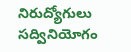నిరుద్యోగులు సద్వినియోగం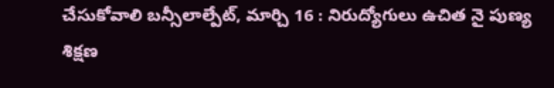చేసుకోవాలి బన్సీలాల్పేట్, మార్చి 16 : నిరుద్యోగులు ఉచిత నై పుణ్య శిక్షణ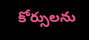కోర్సులను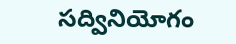సద్వినియోగం